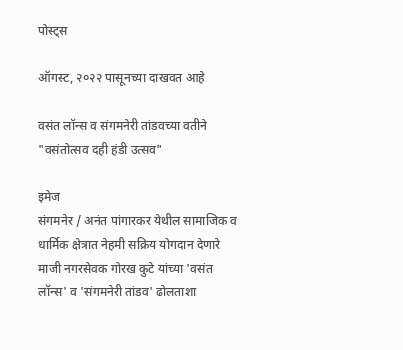पोस्ट्स

ऑगस्ट, २०२२ पासूनच्या दाखवत आहे

वसंत लॉन्स व संगमनेरी तांडवच्या वतीने "वसंतोत्सव दही हंडी उत्सव"

इमेज
संगमनेर / अनंत पांगारकर येथील सामाजिक व धार्मिक क्षेत्रात नेहमी सक्रिय योगदान देणारे माजी नगरसेवक गोरख कुटे यांच्या 'वसंत लॉन्स' व 'संगमनेरी तांडव' ढोलताशा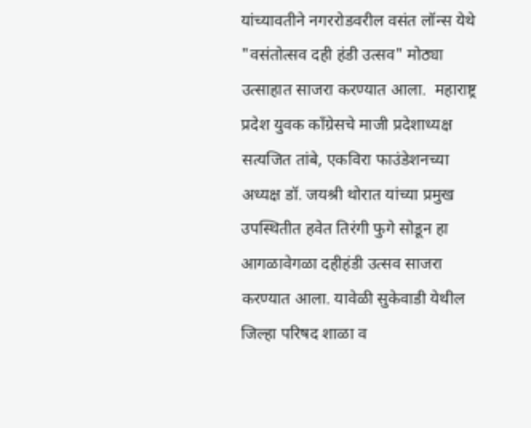यांच्यावतीने नगररोडवरील वसंत लॉन्स येथे "वसंतोत्सव दही हंडी उत्सव" मोठ्या उत्साहात साजरा करण्यात आला.  महाराष्ट्र प्रदेश युवक काँग्रेसचे माजी प्रदेशाध्यक्ष सत्यजित तांबे, एकविरा फाउंडेशनच्या अध्यक्ष डॉ. जयश्री थोरात यांच्या प्रमुख उपस्थितीत हवेत तिरंगी फुगे सोडून हा आगळावेगळा दहीहंडी उत्सव साजरा करण्यात आला. यावेळी सुकेवाडी येथील जिल्हा परिषद शाळा व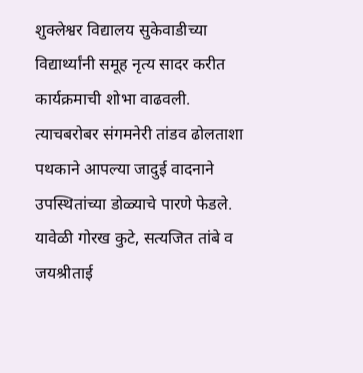शुक्लेश्वर विद्यालय सुकेवाडीच्या विद्यार्थ्यांनी समूह नृत्य सादर करीत कार्यक्रमाची शोभा वाढवली. त्याचबरोबर संगमनेरी तांडव ढोलताशा पथकाने आपल्या जादुई वादनाने उपस्थितांच्या डोळ्याचे पारणे फेडले.  यावेळी गोरख कुटे, सत्यजित तांबे व जयश्रीताई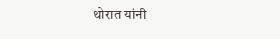थोरात यांनी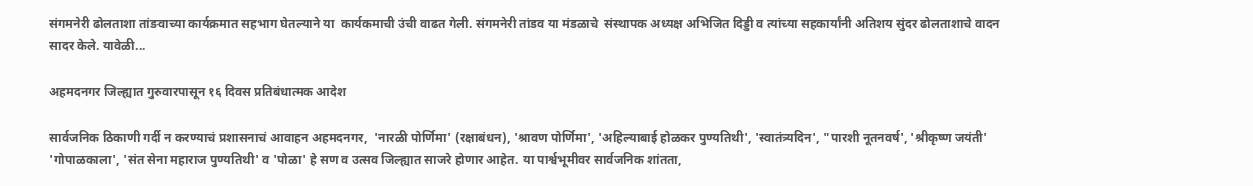संगमनेरी ढोलताशा तांङवाच्या कार्यक्रमात सहभाग घेतल्याने या  कार्यकमाची उंची वाढत गेली. संगमनेरी तांडव या मंडळाचे  संस्थापक अध्यक्ष अभिजित दिड्डी व त्यांच्या सहकार्यांनी अतिशय सुंदर ढोलताशाचे वादन सादर केले. यावेळी...

अहमदनगर जिल्ह्यात गुरुवारपासून १६ दिवस प्रतिबंधात्मक आदेश

सार्वजनिक ठिकाणी गर्दी न करण्याचं प्रशासनाचं आवाहन अहमदनगर,  'नारळी पोर्णिमा' (रक्षाबंधन), 'श्रावण पोर्णिमा', 'अहिल्याबाई होळकर पुण्यतिथी', 'स्वातंत्र्यदिन', "पारशी नूतनवर्ष', 'श्रीकृष्ण जयंती' 'गोपाळकाला', 'संत सेना महाराज पुण्यतिथी' व 'पोळा' हे सण व उत्सव जिल्ह्यात साजरे होणार आहेत. या पार्श्वभूमीवर सार्वजनिक शांतता,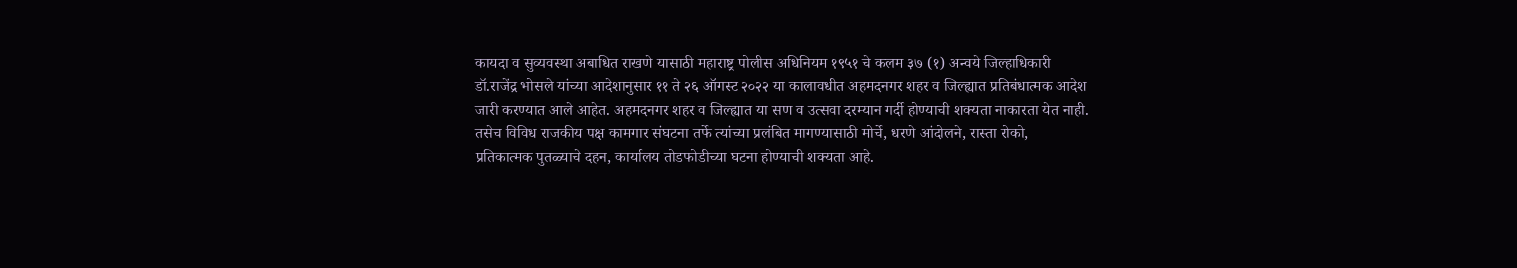कायदा व सुव्यवस्था अबाधित राखणे यासाठी महाराष्ट्र पोलीस अधिनियम १९५१ चे कलम ३७ (१) अन्वये जिल्हाधिकारी डॉ.राजेंद्र भोसले यांच्या आदेशानुसार ११ ते २६ ऑगस्ट २०२२ या कालावधीत अहमदनगर शहर व जिल्ह्यात प्रतिबंधात्मक आदेश जारी करण्यात आले आहेत. अहमदनगर शहर व जिल्ह्यात या सण व उत्सवा दरम्यान गर्दी होण्याची शक्यता नाकारता येत नाही. तसेच विविध राजकीय पक्ष कामगार संघटना तर्फे त्यांच्या प्रलंबित मागण्यासाठी मोर्चे, धरणे आंदोलने, रास्ता रोको, प्रतिकात्मक पुतळ्याचे दहन, कार्यालय तोडफोडीच्या घटना होण्याची शक्यता आहे.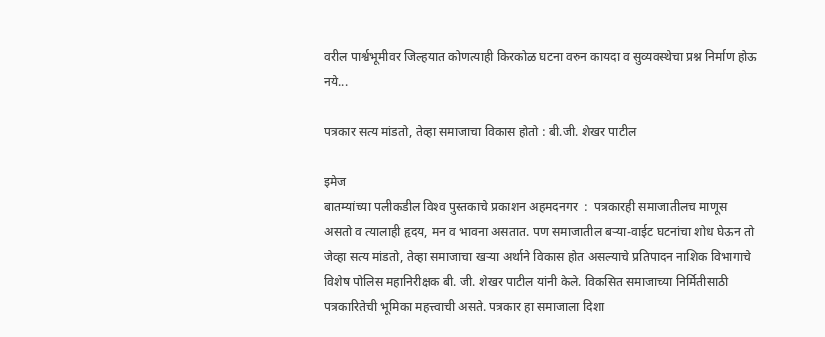वरील पार्श्वभूमीवर जिल्हयात कोणत्याही किरकोळ घटना वरुन कायदा व सुव्यवस्थेचा प्रश्न निर्माण होऊ नये...

पत्रकार सत्य मांडतो, तेव्हा समाजाचा विकास होतो : बी.जी. शेखर पाटील

इमेज
बातम्यांच्या पलीकडील विश्‍व पुस्तकाचे प्रकाशन अहमदनगर  :  पत्रकारही समाजातीलच माणूस असतो व त्यालाही हृदय, मन व भावना असतात. पण समाजातील बर्‍या-वाईट घटनांचा शोध घेऊन तो जेव्हा सत्य मांडतो, तेव्हा समाजाचा खर्‍या अर्थाने विकास होत असल्याचे प्रतिपादन नाशिक विभागाचे विशेष पोलिस महानिरीक्षक बी. जी. शेखर पाटील यांनी केले. विकसित समाजाच्या निर्मितीसाठी पत्रकारितेची भूमिका महत्त्वाची असते. पत्रकार हा समाजाला दिशा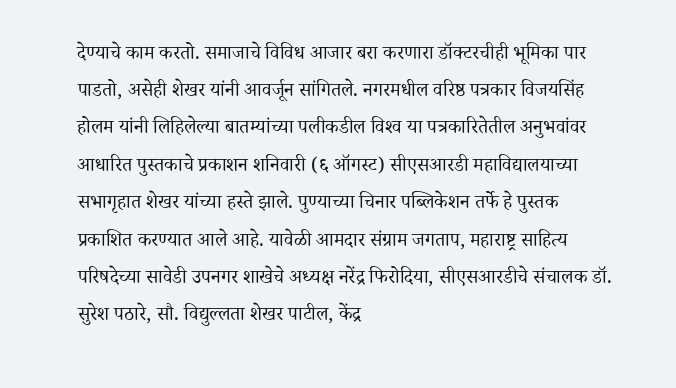देण्याचे काम करतो. समाजाचे विविध आजार बरा करणारा डॉक्टरचीही भूमिका पार पाडतो, असेही शेखर यांनी आवर्जून सांगितले. नगरमधील वरिष्ठ पत्रकार विजयसिंह होलम यांनी लिहिलेल्या बातम्यांच्या पलीकडील विश्‍व या पत्रकारितेतील अनुभवांवर आधारित पुस्तकाचे प्रकाशन शनिवारी (६ ऑगस्ट) सीएसआरडी महाविद्यालयाच्या सभागृहात शेखर यांच्या हस्ते झाले. पुण्याच्या चिनार पब्लिकेशन तर्फे हे पुस्तक प्रकाशित करण्यात आले आहे. यावेळी आमदार संग्राम जगताप, महाराष्ट्र साहित्य परिषदेच्या सावेडी उपनगर शाखेचे अध्यक्ष नरेंद्र फिरोदिया, सीएसआरडीचे संचालक डॉ. सुरेश पठारे, सौ. विद्युल्लता शेखर पाटील, केंद्र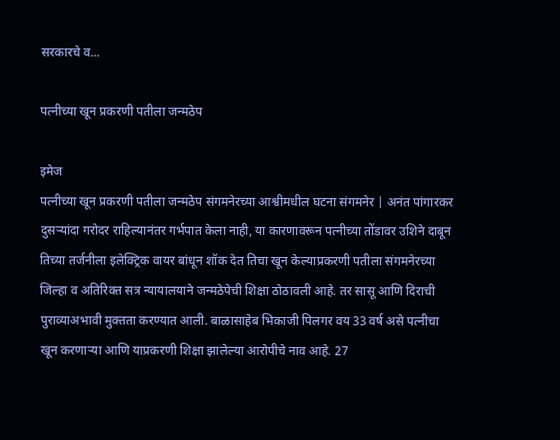सरकारचे व...

पत्नीच्या खून प्रकरणी पतीला जन्मठेप

इमेज
पत्नीच्या खून प्रकरणी पतीला जन्मठेप संगमनेरच्या आश्वीमधील घटना संगमनेर | अनंत पांगारकर दुसऱ्यांदा गरोदर राहिल्यानंतर गर्भपात केला नाही, या कारणावरून पत्नीच्या तोंडावर उशिने दाबून तिच्या तर्जनीला इलेक्ट्रिक वायर बांधून शॉक देत तिचा खून केल्याप्रकरणी पतीला संगमनेरच्या जिल्हा व अतिरिक्त सत्र न्यायालयाने जन्मठेपेची शिक्षा ठोठावली आहे. तर सासू आणि दिराची पुराव्याअभावी मुक्तता करण्यात आली. बाळासाहेब भिकाजी पिलगर वय 33 वर्ष असे पत्नीचा खून करणाऱ्या आणि याप्रकरणी शिक्षा झालेल्या आरोपीचे नाव आहे. 27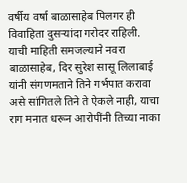वर्षीय वर्षा बाळासाहेब पिलगर ही विवाहिता दुसऱ्यांदा गरोदर राहिली. याची माहिती समजल्याने नवरा बाळासाहेब, दिर सुरेश सासू लिलाबाई यांनी संगणमताने तिने गर्भपात करावा असे सांगितले तिने ते ऐकले नाही, याचा राग मनात धरून आरोपींनी तिच्या नाका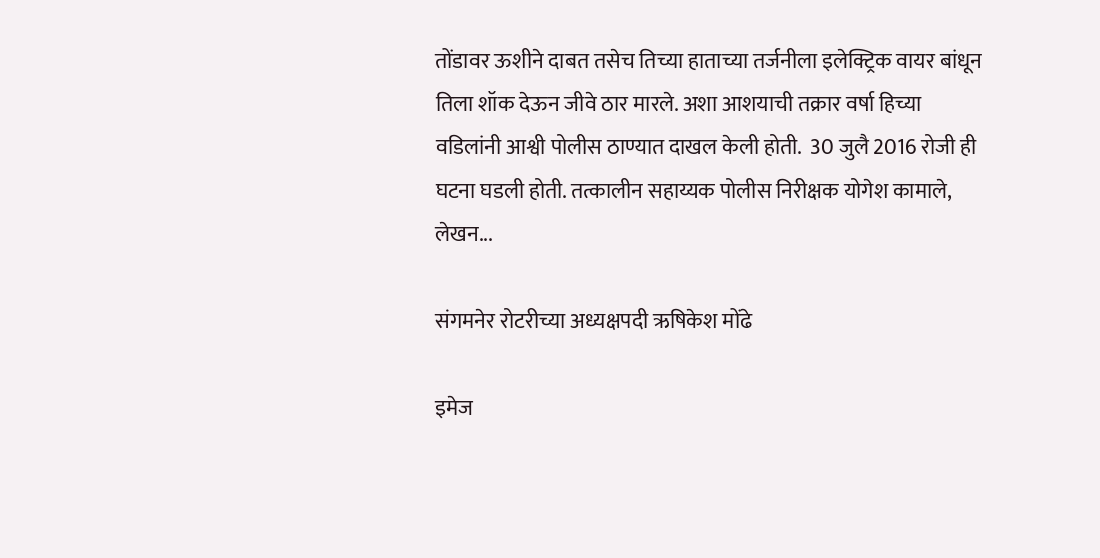तोंडावर ऊशीने दाबत तसेच तिच्या हाताच्या तर्जनीला इलेक्ट्रिक वायर बांधून तिला शॉक देऊन जीवे ठार मारले. अशा आशयाची तक्रार वर्षा हिच्या वडिलांनी आश्वी पोलीस ठाण्यात दाखल केली होती.  30 जुलै 2016 रोजी ही घटना घडली होती. तत्कालीन सहाय्यक पोलीस निरीक्षक योगेश कामाले, लेखन...

संगमनेर रोटरीच्या अध्यक्षपदी ऋषिकेश मोंढे

इमेज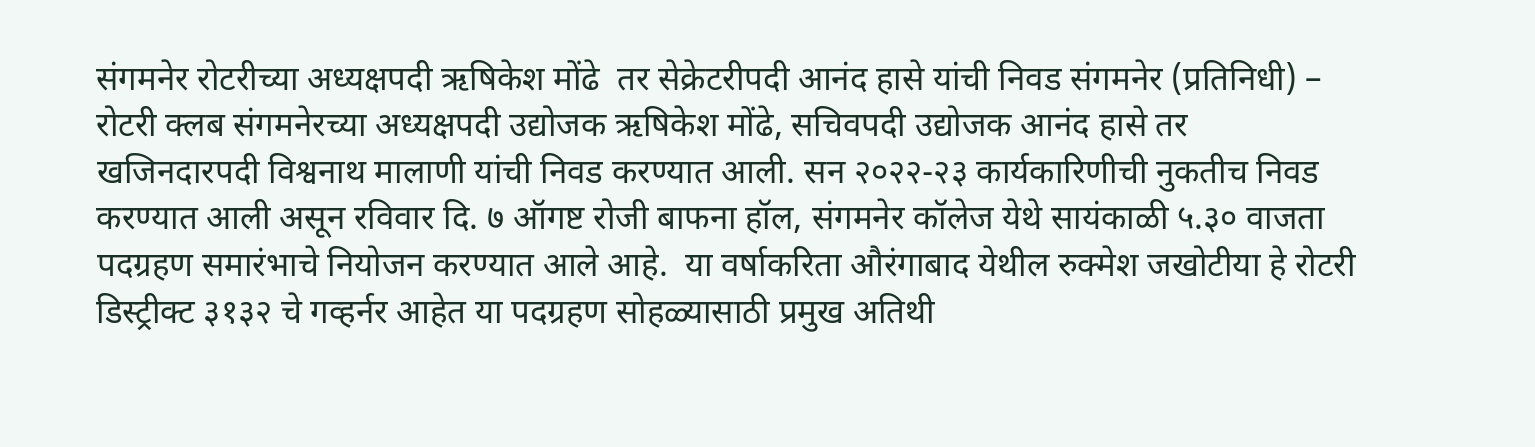संगमनेर रोटरीच्या अध्यक्षपदी ऋषिकेश मोंढे  तर सेक्रेटरीपदी आनंद हासे यांची निवड संगमनेर (प्रतिनिधी) –  रोटरी क्लब संगमनेरच्या अध्यक्षपदी उद्योजक ऋषिकेश मोंढे, सचिवपदी उद्योजक आनंद हासे तर खजिनदारपदी विश्वनाथ मालाणी यांची निवड करण्यात आली. सन २०२२-२३ कार्यकारिणीची नुकतीच निवड करण्यात आली असून रविवार दि. ७ ऑगष्ट रोजी बाफना हॉल, संगमनेर कॉलेज येथे सायंकाळी ५.३० वाजता पदग्रहण समारंभाचे नियोजन करण्यात आले आहे.  या वर्षाकरिता औरंगाबाद येथील रुक्मेश जखोटीया हे रोटरी डिस्ट्रीक्ट ३१३२ चे गव्हर्नर आहेत या पदग्रहण सोहळ्यासाठी प्रमुख अतिथी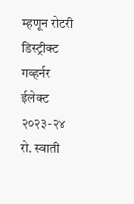म्हणून रोटरी डिस्ट्रीक्ट गव्हर्नर ईलेक्ट २०२३-२४ रो. स्वाती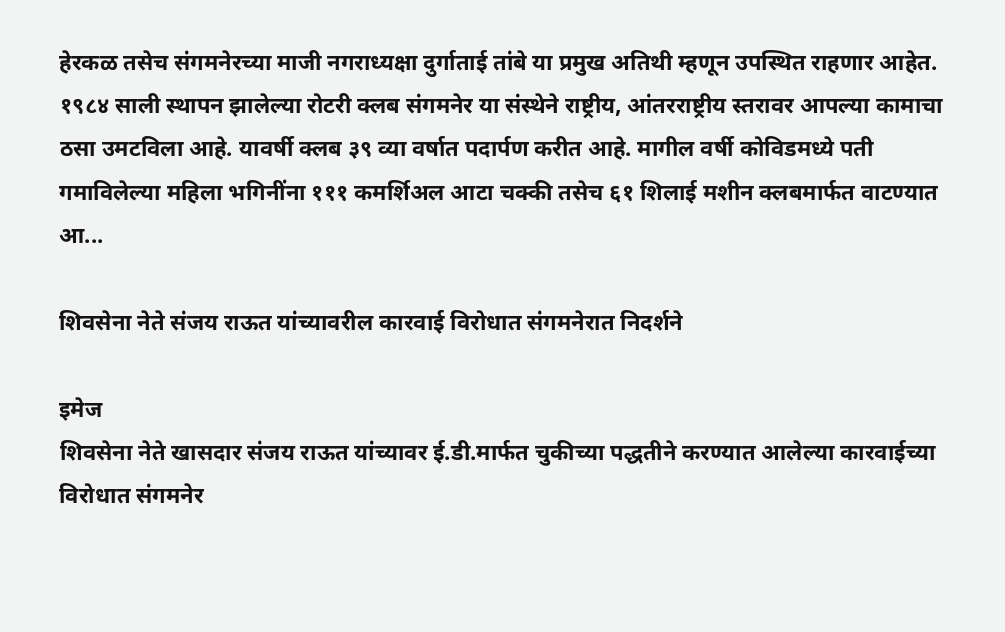हेरकळ तसेच संगमनेरच्या माजी नगराध्यक्षा दुर्गाताई तांबे या प्रमुख अतिथी म्हणून उपस्थित राहणार आहेत.  १९८४ साली स्थापन झालेल्या रोटरी क्लब संगमनेर या संस्थेने राष्ट्रीय, आंतरराष्ट्रीय स्तरावर आपल्या कामाचा ठसा उमटविला आहे. यावर्षी क्लब ३९ व्या वर्षात पदार्पण करीत आहे. मागील वर्षी कोविडमध्ये पती गमाविलेल्या महिला भगिनींना १११ कमर्शिअल आटा चक्की तसेच ६१ शिलाई मशीन क्लबमार्फत वाटण्यात आ...

शिवसेना नेते संजय राऊत यांच्यावरील कारवाई विरोधात संगमनेरात निदर्शने

इमेज
शिवसेना नेते खासदार संजय राऊत यांच्यावर ई.डी.मार्फत चुकीच्या पद्धतीने करण्यात आलेल्या कारवाईच्या विरोधात संगमनेर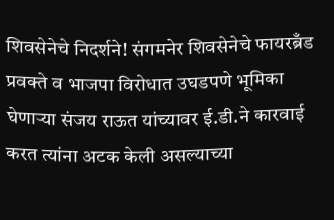शिवसेनेचे निदर्शने! संगमनेर शिवसेनेचे फायरब्रँड प्रवक्ते व भाजपा विरोधात उघडपणे भूमिका घेणाऱ्या संजय राऊत यांच्यावर ई.डी.ने कारवाई करत त्यांना अटक केली असल्याच्या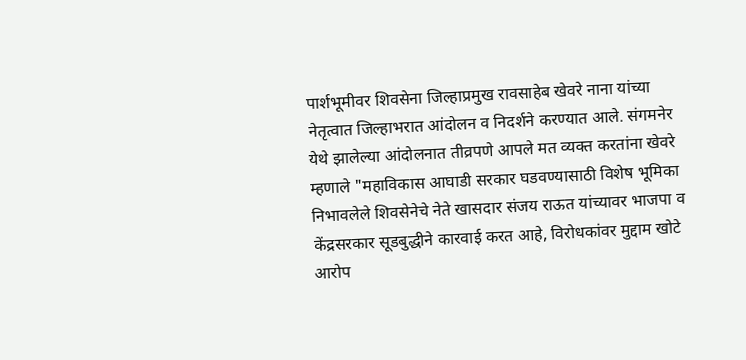पार्शभूमीवर शिवसेना जिल्हाप्रमुख रावसाहेब खेवरे नाना यांच्या नेतृत्वात जिल्हाभरात आंदोलन व निदर्शने करण्यात आले. संगमनेर येथे झालेल्या आंदोलनात तीव्रपणे आपले मत व्यक्त करतांना खेवरे म्हणाले "महाविकास आघाडी सरकार घडवण्यासाठी विशेष भूमिका निभावलेले शिवसेनेचे नेते खासदार संजय राऊत यांच्यावर भाजपा व केंद्रसरकार सूडबुद्धीने कारवाई करत आहे, विरोधकांवर मुद्दाम खोटे आरोप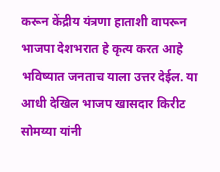करून केंद्रीय यंत्रणा हाताशी वापरून भाजपा देशभरात हे कृत्य करत आहे भविष्यात जनताच याला उत्तर देईल. या आधी देखिल भाजप खासदार किरीट सोमय्या यांनी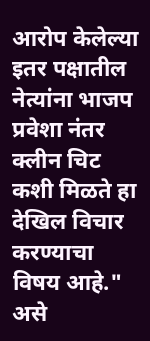आरोप केलेल्या इतर पक्षातील नेत्यांना भाजप प्रवेशा नंतर क्लीन चिट कशी मिळते हा देखिल विचार करण्याचा विषय आहे." असे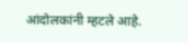आंदोलकांनी म्हटले आहे.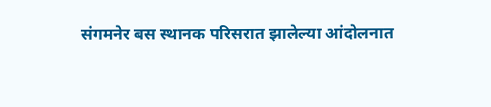संगमनेर बस स्थानक परिसरात झालेल्या आंदोलनात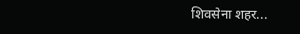शिवसेना शहर...